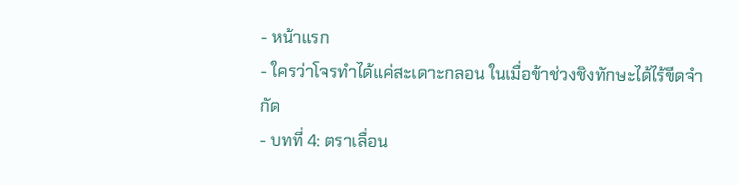- หน้าแรก
- ใครว่าโจรทำได้แค่สะเดาะกลอน ในเมื่อข้าช่วงชิงทักษะได้ไร้ขีดจำกัด
- บทที่ 4: ตราเลื่อน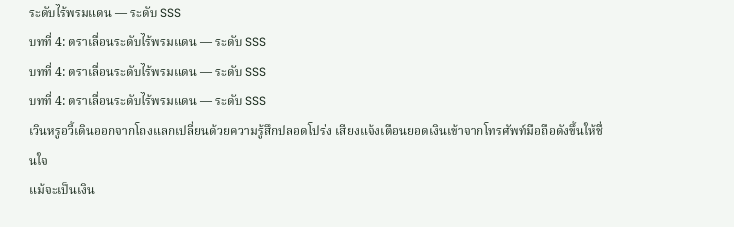ระดับไร้พรมแดน — ระดับ SSS
บทที่ 4: ตราเลื่อนระดับไร้พรมแดน — ระดับ SSS
บทที่ 4: ตราเลื่อนระดับไร้พรมแดน — ระดับ SSS
บทที่ 4: ตราเลื่อนระดับไร้พรมแดน — ระดับ SSS
เวินหรูอวี้เดินออกจากโถงแลกเปลี่ยนด้วยความรู้สึกปลอดโปร่ง เสียงแจ้งเตือนยอดเงินเข้าจากโทรศัพท์มือถือดังขึ้นให้ชื่นใจ
แม้จะเป็นเงิน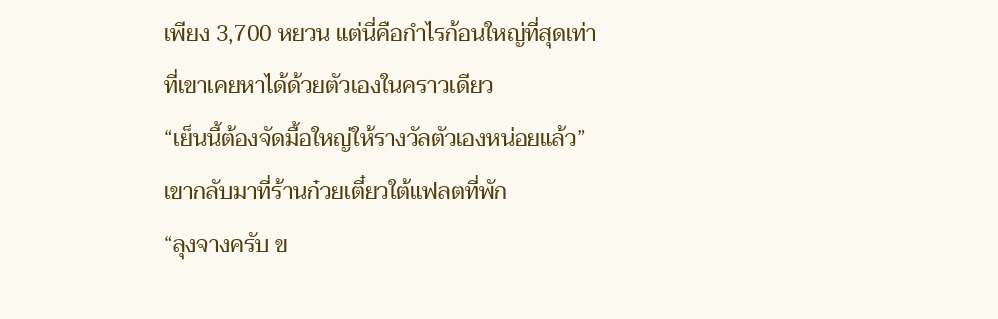เพียง 3,700 หยวน แต่นี่คือกำไรก้อนใหญ่ที่สุดเท่าที่เขาเคยหาได้ด้วยตัวเองในคราวเดียว
“เย็นนี้ต้องจัดมื้อใหญ่ให้รางวัลตัวเองหน่อยแล้ว”
เขากลับมาที่ร้านก๋วยเตี๋ยวใต้แฟลตที่พัก
“ลุงจางครับ ข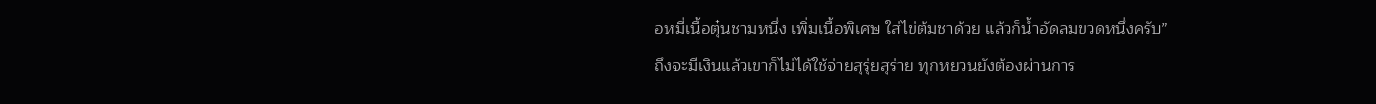อหมี่เนื้อตุ๋นชามหนึ่ง เพิ่มเนื้อพิเศษ ใส่ไข่ต้มชาด้วย แล้วก็น้ำอัดลมขวดหนึ่งครับ”
ถึงจะมีเงินแล้วเขาก็ไม่ได้ใช้จ่ายสุรุ่ยสุร่าย ทุกหยวนยังต้องผ่านการ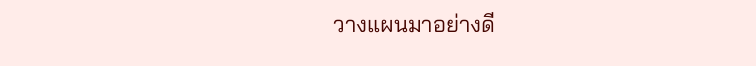วางแผนมาอย่างดี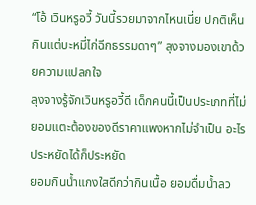“โอ้ เวินหรูอวี้ วันนี้รวยมาจากไหนเนี่ย ปกติเห็นกินแต่บะหมี่ไก่ฉีกธรรมดาๆ” ลุงจางมองเขาด้วยความแปลกใจ
ลุงจางรู้จักเวินหรูอวี้ดี เด็กคนนี้เป็นประเภทที่ไม่ยอมแตะต้องของดีราคาแพงหากไม่จำเป็น อะไรประหยัดได้ก็ประหยัด
ยอมกินน้ำแกงใสดีกว่ากินเนื้อ ยอมดื่มน้ำลว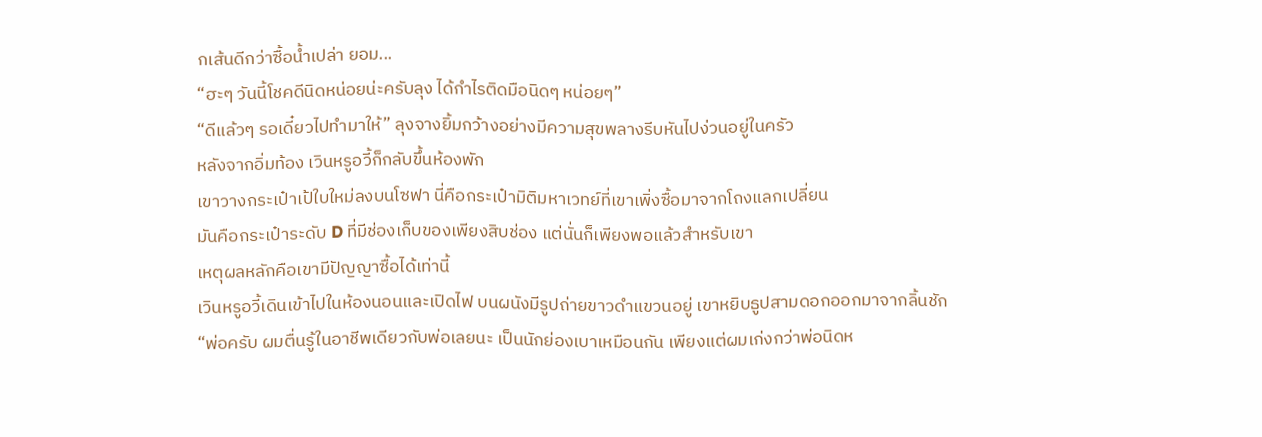กเส้นดีกว่าซื้อน้ำเปล่า ยอม...
“ฮะๆ วันนี้โชคดีนิดหน่อยน่ะครับลุง ได้กำไรติดมือนิดๆ หน่อยๆ”
“ดีแล้วๆ รอเดี๋ยวไปทำมาให้” ลุงจางยิ้มกว้างอย่างมีความสุขพลางรีบหันไปง่วนอยู่ในครัว
หลังจากอิ่มท้อง เวินหรูอวี้ก็กลับขึ้นห้องพัก
เขาวางกระเป๋าเป้ใบใหม่ลงบนโซฟา นี่คือกระเป๋ามิติมหาเวทย์ที่เขาเพิ่งซื้อมาจากโถงแลกเปลี่ยน
มันคือกระเป๋าระดับ D ที่มีช่องเก็บของเพียงสิบช่อง แต่นั่นก็เพียงพอแล้วสำหรับเขา
เหตุผลหลักคือเขามีปัญญาซื้อได้เท่านี้
เวินหรูอวี้เดินเข้าไปในห้องนอนและเปิดไฟ บนผนังมีรูปถ่ายขาวดำแขวนอยู่ เขาหยิบธูปสามดอกออกมาจากลิ้นชัก
“พ่อครับ ผมตื่นรู้ในอาชีพเดียวกับพ่อเลยนะ เป็นนักย่องเบาเหมือนกัน เพียงแต่ผมเก่งกว่าพ่อนิดห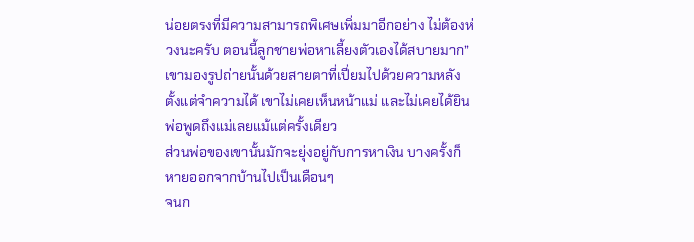น่อยตรงที่มีความสามารถพิเศษเพิ่มมาอีกอย่าง ไม่ต้องห่วงนะครับ ตอนนี้ลูกชายพ่อหาเลี้ยงตัวเองได้สบายมาก”
เขามองรูปถ่ายนั้นด้วยสายตาที่เปี่ยมไปด้วยความหลัง
ตั้งแต่จำความได้ เขาไม่เคยเห็นหน้าแม่ และไม่เคยได้ยินพ่อพูดถึงแม่เลยแม้แต่ครั้งเดียว
ส่วนพ่อของเขานั้นมักจะยุ่งอยู่กับการหาเงิน บางครั้งก็หายออกจากบ้านไปเป็นเดือนๆ
จนก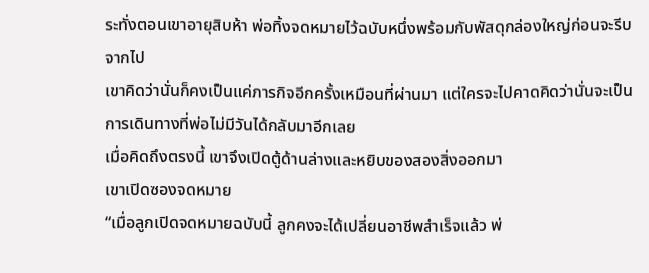ระทั่งตอนเขาอายุสิบห้า พ่อทิ้งจดหมายไว้ฉบับหนึ่งพร้อมกับพัสดุกล่องใหญ่ก่อนจะรีบจากไป
เขาคิดว่านั่นก็คงเป็นแค่ภารกิจอีกครั้งเหมือนที่ผ่านมา แต่ใครจะไปคาดคิดว่านั่นจะเป็นการเดินทางที่พ่อไม่มีวันได้กลับมาอีกเลย
เมื่อคิดถึงตรงนี้ เขาจึงเปิดตู้ด้านล่างและหยิบของสองสิ่งออกมา
เขาเปิดซองจดหมาย
“เมื่อลูกเปิดจดหมายฉบับนี้ ลูกคงจะได้เปลี่ยนอาชีพสำเร็จแล้ว พ่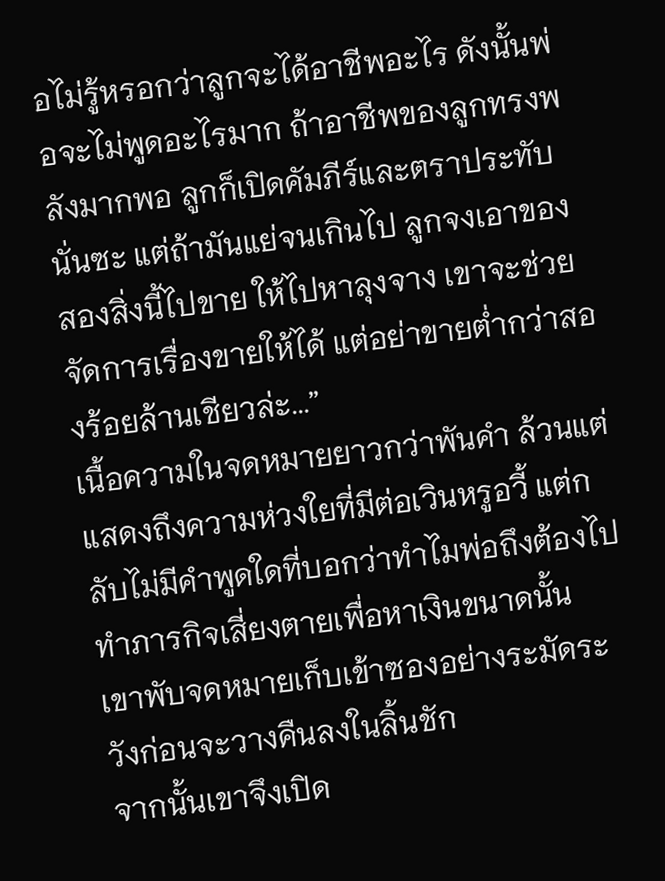อไม่รู้หรอกว่าลูกจะได้อาชีพอะไร ดังนั้นพ่อจะไม่พูดอะไรมาก ถ้าอาชีพของลูกทรงพลังมากพอ ลูกก็เปิดคัมภีร์และตราประทับนั่นซะ แต่ถ้ามันแย่จนเกินไป ลูกจงเอาของสองสิ่งนี้ไปขาย ให้ไปหาลุงจาง เขาจะช่วยจัดการเรื่องขายให้ได้ แต่อย่าขายต่ำกว่าสองร้อยล้านเชียวล่ะ...”
เนื้อความในจดหมายยาวกว่าพันคำ ล้วนแต่แสดงถึงความห่วงใยที่มีต่อเวินหรูอวี้ แต่กลับไม่มีคำพูดใดที่บอกว่าทำไมพ่อถึงต้องไปทำภารกิจเสี่ยงตายเพื่อหาเงินขนาดนั้น
เขาพับจดหมายเก็บเข้าซองอย่างระมัดระวังก่อนจะวางคืนลงในลิ้นชัก
จากนั้นเขาจึงเปิด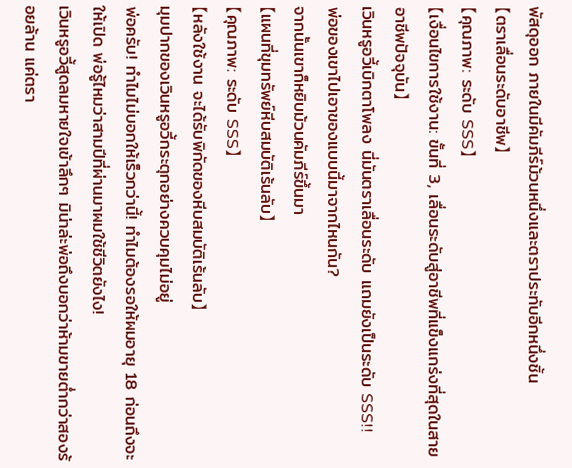พัสดุออก ภายในมีคัมภีร์ม้วนหนึ่งและตราประทับอีกหนึ่งชิ้น
【ตราเลื่อนระดับอาชีพ】
【คุณภาพ: ระดับ SSS】
【เงื่อนไขการใช้งาน: ขั้นที่ 3, เลื่อนระดับสู่อาชีพที่แข็งแกร่งที่สุดในสายอาชีพปัจจุบัน】
เวินหรูอวี้เบิกตาโพลง นี่มันตราเลื่อนระดับ แถมยังเป็นระดับ SSS!!
พ่อของเขาไปเอาของแบบนี้มาจากไหนกัน?
จากนั้นเขาก็หยิบม้วนคัมภีร์ขึ้นมา
【แผนที่ขุมทรัพย์หีบสมบัติเร้นลับ】
【คุณภาพ: ระดับ SSS】
【หลังใช้งาน จะได้รับพิกัดของหีบสมบัติเร้นลับ】
มุมปากของเวินหรูอวี้กระตุกอย่างควบคุมไม่อยู่
พ่อครับ! ทำไมไม่บอกให้เร็วกว่านี้! ทำไมต้องรอให้ผมอายุ 18 ก่อนถึงจะให้เปิด พ่อรู้ไหมว่าสามปีที่ผ่านมาผมใช้ชีวิตยังไง!
เวินหรูอวี้สูดลมหายใจเข้าลึกๆ มิน่าล่ะพ่อถึงบอกว่าห้ามขายต่ำกว่าสองร้อยล้าน แค่ตรา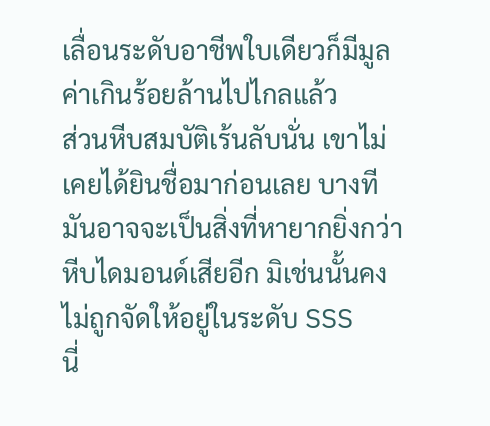เลื่อนระดับอาชีพใบเดียวก็มีมูลค่าเกินร้อยล้านไปไกลแล้ว
ส่วนหีบสมบัติเร้นลับนั่น เขาไม่เคยได้ยินชื่อมาก่อนเลย บางทีมันอาจจะเป็นสิ่งที่หายากยิ่งกว่าหีบไดมอนด์เสียอีก มิเช่นนั้นคงไม่ถูกจัดให้อยู่ในระดับ SSS
นี่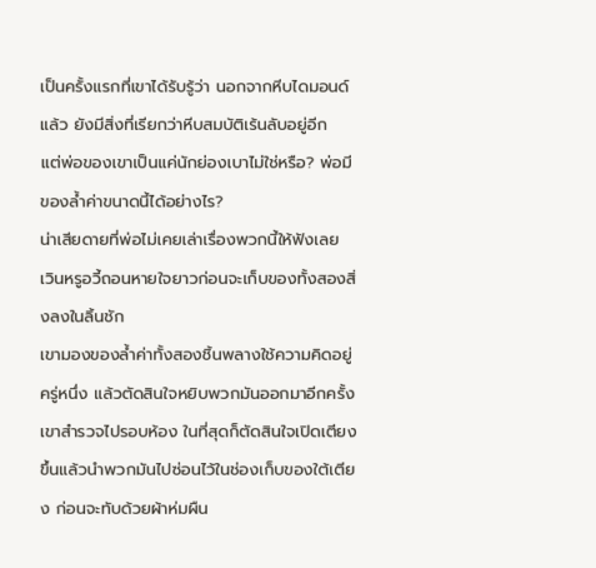เป็นครั้งแรกที่เขาได้รับรู้ว่า นอกจากหีบไดมอนด์แล้ว ยังมีสิ่งที่เรียกว่าหีบสมบัติเร้นลับอยู่อีก
แต่พ่อของเขาเป็นแค่นักย่องเบาไม่ใช่หรือ? พ่อมีของล้ำค่าขนาดนี้ได้อย่างไร?
น่าเสียดายที่พ่อไม่เคยเล่าเรื่องพวกนี้ให้ฟังเลย
เวินหรูอวี้ถอนหายใจยาวก่อนจะเก็บของทั้งสองสิ่งลงในลิ้นชัก
เขามองของล้ำค่าทั้งสองชิ้นพลางใช้ความคิดอยู่ครู่หนึ่ง แล้วตัดสินใจหยิบพวกมันออกมาอีกครั้ง
เขาสำรวจไปรอบห้อง ในที่สุดก็ตัดสินใจเปิดเตียงขึ้นแล้วนำพวกมันไปซ่อนไว้ในช่องเก็บของใต้เตียง ก่อนจะทับด้วยผ้าห่มผืน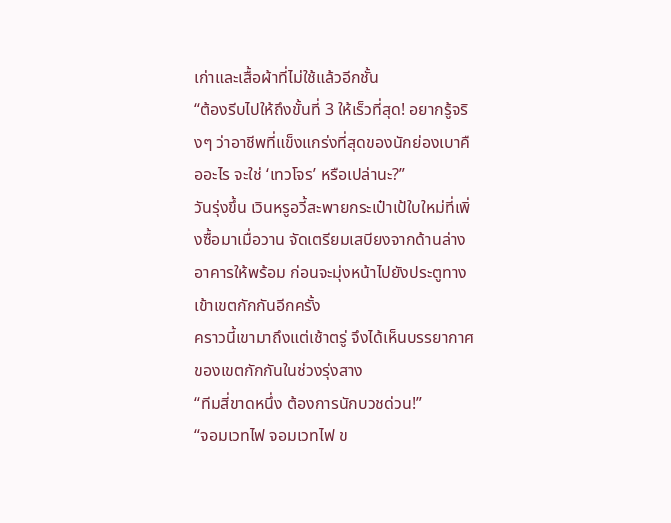เก่าและเสื้อผ้าที่ไม่ใช้แล้วอีกชั้น
“ต้องรีบไปให้ถึงขั้นที่ 3 ให้เร็วที่สุด! อยากรู้จริงๆ ว่าอาชีพที่แข็งแกร่งที่สุดของนักย่องเบาคืออะไร จะใช่ ‘เทวโจร’ หรือเปล่านะ?”
วันรุ่งขึ้น เวินหรูอวี้สะพายกระเป๋าเป้ใบใหม่ที่เพิ่งซื้อมาเมื่อวาน จัดเตรียมเสบียงจากด้านล่างอาคารให้พร้อม ก่อนจะมุ่งหน้าไปยังประตูทางเข้าเขตกักกันอีกครั้ง
คราวนี้เขามาถึงแต่เช้าตรู่ จึงได้เห็นบรรยากาศของเขตกักกันในช่วงรุ่งสาง
“ทีมสี่ขาดหนึ่ง ต้องการนักบวชด่วน!”
“จอมเวทไฟ จอมเวทไฟ ข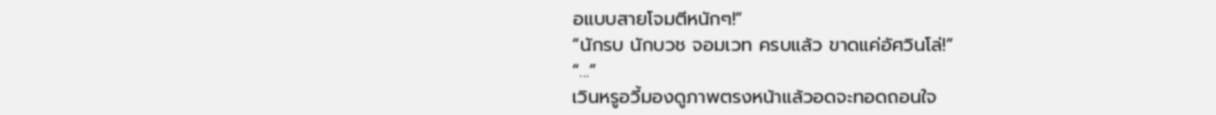อแบบสายโจมตีหนักๆ!”
“นักรบ นักบวช จอมเวท ครบแล้ว ขาดแค่อัศวินโล่!”
“...”
เวินหรูอวี้มองดูภาพตรงหน้าแล้วอดจะทอดถอนใจ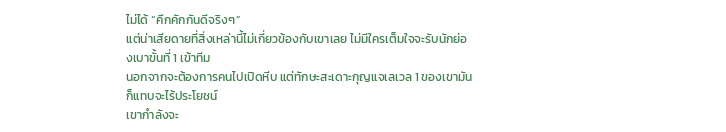ไม่ได้ “คึกคักกันดีจริงๆ”
แต่น่าเสียดายที่สิ่งเหล่านี้ไม่เกี่ยวข้องกับเขาเลย ไม่มีใครเต็มใจจะรับนักย่องเบาขั้นที่ 1 เข้าทีม
นอกจากจะต้องการคนไปเปิดหีบ แต่ทักษะสะเดาะกุญแจเลเวล 1 ของเขามันก็แทบจะไร้ประโยชน์
เขากำลังจะ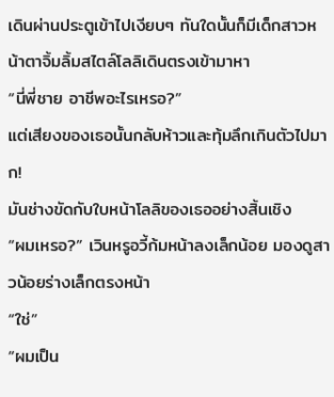เดินผ่านประตูเข้าไปเงียบๆ ทันใดนั้นก็มีเด็กสาวหน้าตาจิ้มลิ้มสไตล์โลลิเดินตรงเข้ามาหา
“นี่พี่ชาย อาชีพอะไรเหรอ?”
แต่เสียงของเธอนั้นกลับห้าวและทุ้มลึกเกินตัวไปมาก!
มันช่างขัดกับใบหน้าโลลิของเธออย่างสิ้นเชิง
“ผมเหรอ?” เวินหรูอวี้ก้มหน้าลงเล็กน้อย มองดูสาวน้อยร่างเล็กตรงหน้า
“ใช่”
“ผมเป็น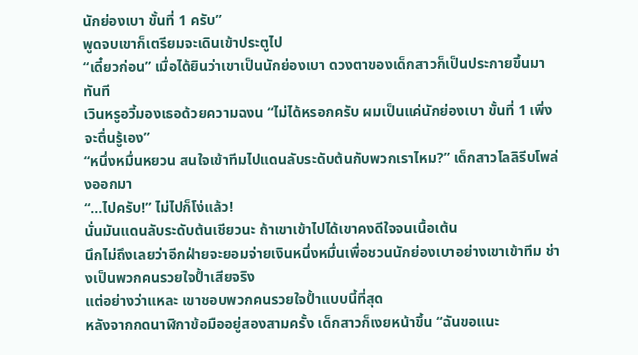นักย่องเบา ขั้นที่ 1 ครับ”
พูดจบเขาก็เตรียมจะเดินเข้าประตูไป
“เดี๋ยวก่อน” เมื่อได้ยินว่าเขาเป็นนักย่องเบา ดวงตาของเด็กสาวก็เป็นประกายขึ้นมาทันที
เวินหรูอวี้มองเธอด้วยความฉงน “ไม่ได้หรอกครับ ผมเป็นแค่นักย่องเบา ขั้นที่ 1 เพิ่งจะตื่นรู้เอง”
“หนึ่งหมื่นหยวน สนใจเข้าทีมไปแดนลับระดับต้นกับพวกเราไหม?” เด็กสาวโลลิรีบโพล่งออกมา
“...ไปครับ!” ไม่ไปก็โง่แล้ว!
นั่นมันแดนลับระดับต้นเชียวนะ ถ้าเขาเข้าไปได้เขาคงดีใจจนเนื้อเต้น
นึกไม่ถึงเลยว่าอีกฝ่ายจะยอมจ่ายเงินหนึ่งหมื่นเพื่อชวนนักย่องเบาอย่างเขาเข้าทีม ช่างเป็นพวกคนรวยใจป้ำเสียจริง
แต่อย่างว่าแหละ เขาชอบพวกคนรวยใจป้ำแบบนี้ที่สุด
หลังจากกดนาฬิกาข้อมืออยู่สองสามครั้ง เด็กสาวก็เงยหน้าขึ้น “ฉันขอแนะ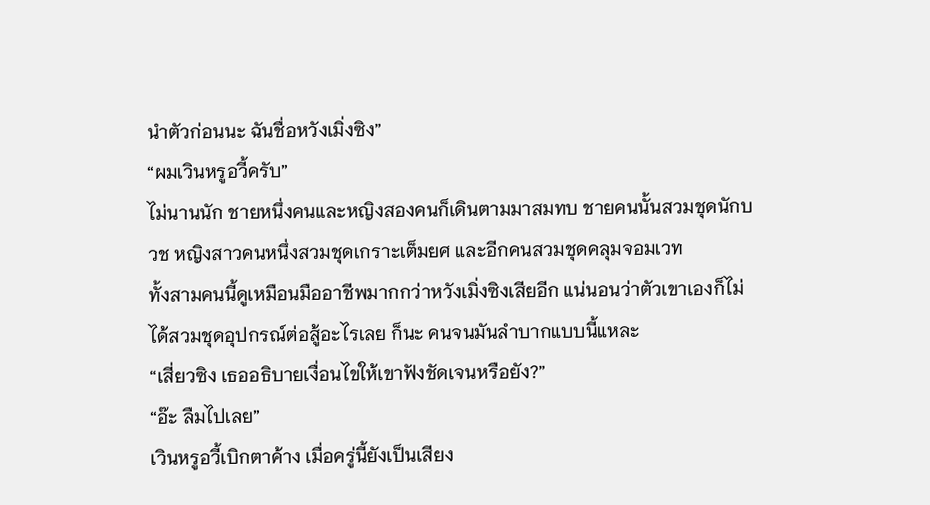นำตัวก่อนนะ ฉันชื่อหวังเมิ่งซิง”
“ผมเวินหรูอวี้ครับ”
ไม่นานนัก ชายหนึ่งคนและหญิงสองคนก็เดินตามมาสมทบ ชายคนนั้นสวมชุดนักบวช หญิงสาวคนหนึ่งสวมชุดเกราะเต็มยศ และอีกคนสวมชุดคลุมจอมเวท
ทั้งสามคนนี้ดูเหมือนมืออาชีพมากกว่าหวังเมิ่งซิงเสียอีก แน่นอนว่าตัวเขาเองก็ไม่ได้สวมชุดอุปกรณ์ต่อสู้อะไรเลย ก็นะ คนจนมันลำบากแบบนี้แหละ
“เสี่ยวซิง เธออธิบายเงื่อนไขให้เขาฟังชัดเจนหรือยัง?”
“อ๊ะ ลืมไปเลย”
เวินหรูอวี้เบิกตาค้าง เมื่อครู่นี้ยังเป็นเสียง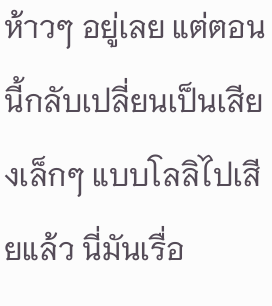ห้าวๆ อยู่เลย แต่ตอนนี้กลับเปลี่ยนเป็นเสียงเล็กๆ แบบโลลิไปเสียแล้ว นี่มันเรื่อ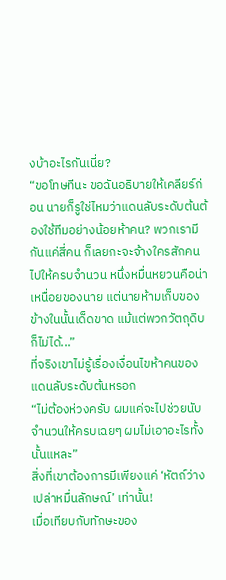งบ้าอะไรกันเนี่ย?
“ขอโทษทีนะ ขอฉันอธิบายให้เคลียร์ก่อน นายก็รูใช่ไหมว่าแดนลับระดับต้นต้องใช้ทีมอย่างน้อยห้าคน? พวกเรามีกันแค่สี่คน ก็เลยกะจะจ้างใครสักคนไปให้ครบจำนวน หนึ่งหมื่นหยวนคือน่าเหนื่อยของนาย แต่นายห้ามเก็บของข้างในนั้นเด็ดขาด แม้แต่พวกวัตถุดิบก็ไม่ได้...”
ที่จริงเขาไม่รู้เรื่องเงื่อนไขห้าคนของแดนลับระดับต้นหรอก
“ไม่ต้องห่วงครับ ผมแค่จะไปช่วยนับจำนวนให้ครบเฉยๆ ผมไม่เอาอะไรทั้งนั้นแหละ”
สิ่งที่เขาต้องการมีเพียงแค่ ‘หัตถ์ว่างเปล่าหมื่นลักษณ์’ เท่านั้น!
เมื่อเทียบกับทักษะของ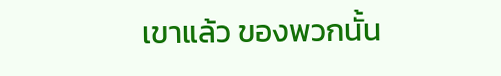เขาแล้ว ของพวกนั้น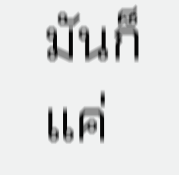มันก็แค่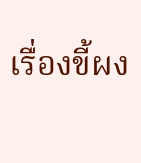เรื่องขี้ผง